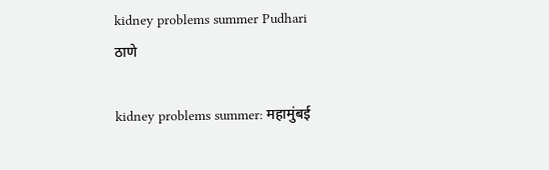kidney problems summer Pudhari
ठाणे

kidney problems summer: महामुंबई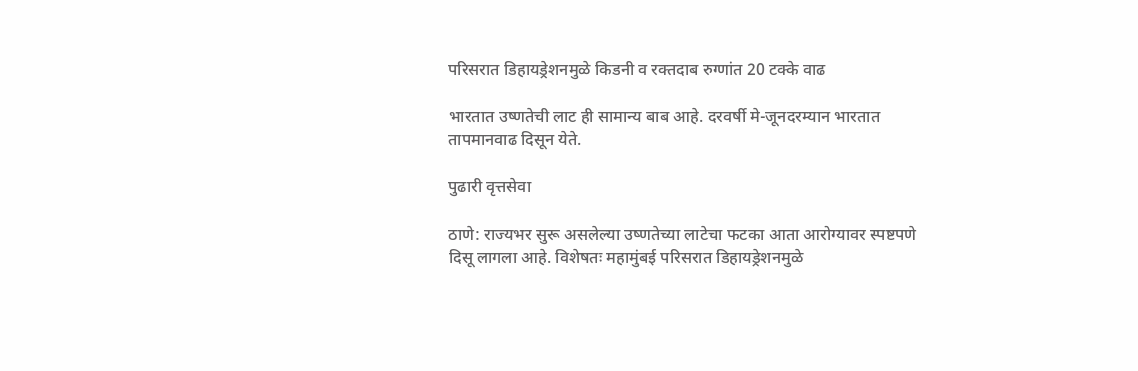परिसरात डिहायड्रेशनमुळे किडनी व रक्तदाब रुग्णांत 20 टक्के वाढ

भारतात उष्णतेची लाट ही सामान्य बाब आहे. दरवर्षी मे-जूनदरम्यान भारतात तापमानवाढ दिसून येते.

पुढारी वृत्तसेवा

ठाणे: राज्यभर सुरू असलेल्या उष्णतेच्या लाटेचा फटका आता आरोग्यावर स्पष्टपणे दिसू लागला आहे. विशेषतः महामुंबई परिसरात डिहायड्रेशनमुळे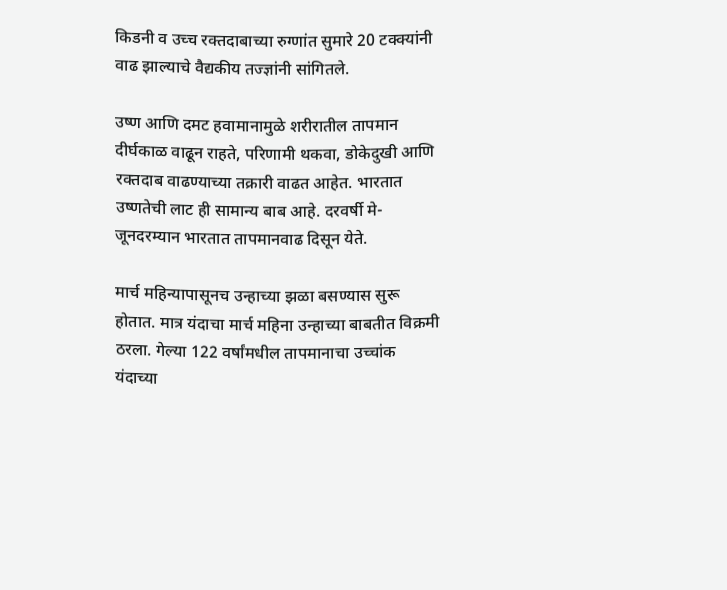किडनी व उच्च रक्तदाबाच्या रुग्णांत सुमारे 20 टक्क्यांनी वाढ झाल्याचे वैद्यकीय तज्ज्ञांनी सांगितले.

उष्ण आणि दमट हवामानामुळे शरीरातील तापमान दीर्घकाळ वाढून राहते, परिणामी थकवा, डोकेदुखी आणि रक्तदाब वाढण्याच्या तक्रारी वाढत आहेत. भारतात उष्णतेची लाट ही सामान्य बाब आहे. दरवर्षी मे-जूनदरम्यान भारतात तापमानवाढ दिसून येते.

मार्च महिन्यापासूनच उन्हाच्या झळा बसण्यास सुरू होतात. मात्र यंदाचा मार्च महिना उन्हाच्या बाबतीत विक्रमी ठरला. गेल्या 122 वर्षांमधील तापमानाचा उच्चांक यंदाच्या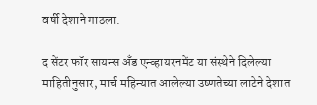वर्षी देशाने गाठला.

द सेंटर फॉर सायन्स अँड एन्व्हायरनमेंट या संस्थेने दिलेल्या माहितीनुसार, मार्च महिन्यात आलेल्या उष्णतेच्या लाटेने देशात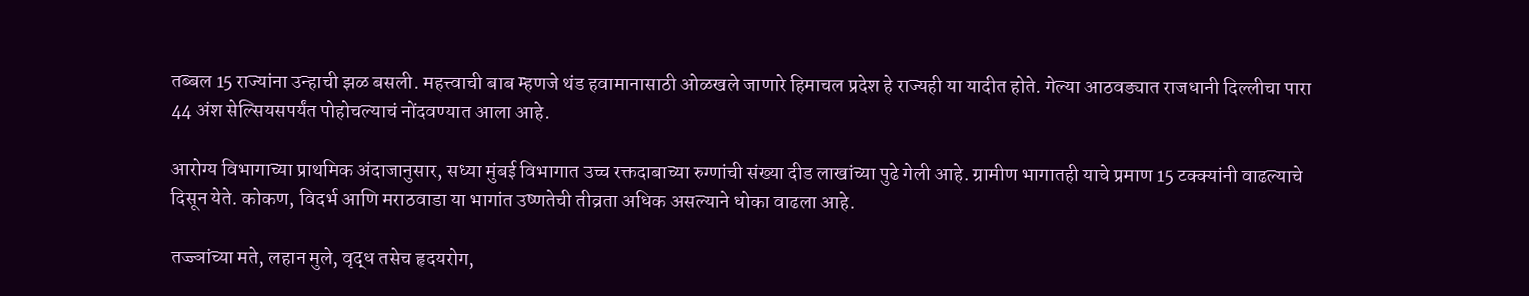तब्बल 15 राज्यांना उन्हाची झळ बसली. महत्त्वाची बाब म्हणजे थंड हवामानासाठी ओळखले जाणारे हिमाचल प्रदेश हे राज्यही या यादीत होते. गेल्या आठवड्यात राजधानी दिल्लीचा पारा 44 अंश सेल्सियसपर्यंत पोहोचल्याचं नोंदवण्यात आला आहे.

आरोग्य विभागाच्या प्राथमिक अंदाजानुसार, सध्या मुंबई विभागात उच्च रक्तदाबाच्या रुग्णांची संख्या दीड लाखांच्या पुढे गेली आहे. ग्रामीण भागातही याचे प्रमाण 15 टक्क्यांनी वाढल्याचे दिसून येते. कोकण, विदर्भ आणि मराठवाडा या भागांत उष्णतेची तीव्रता अधिक असल्याने धोका वाढला आहे.

तज्ज्ञांच्या मते, लहान मुले, वृद्ध तसेच हृदयरोग,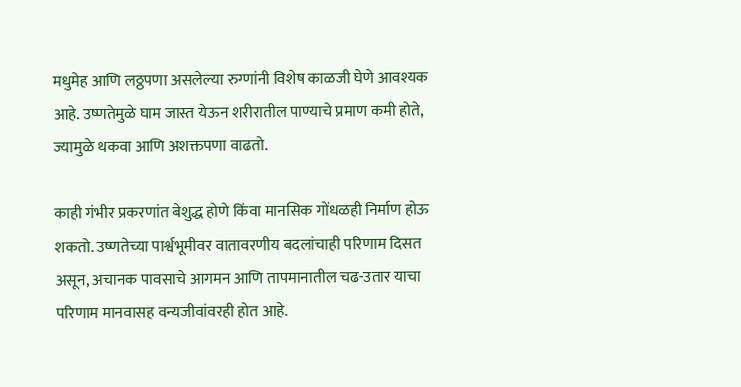मधुमेह आणि लठ्ठपणा असलेल्या रुग्णांनी विशेष काळजी घेणे आवश्यक आहे. उष्णतेमुळे घाम जास्त येऊन शरीरातील पाण्याचे प्रमाण कमी होते, ज्यामुळे थकवा आणि अशक्तपणा वाढतो.

काही गंभीर प्रकरणांत बेशुद्ध होणे किंवा मानसिक गोंधळही निर्माण होऊ शकतो. उष्णतेच्या पार्श्वभूमीवर वातावरणीय बदलांचाही परिणाम दिसत असून, अचानक पावसाचे आगमन आणि तापमानातील चढ-उतार याचा परिणाम मानवासह वन्यजीवांवरही होत आहे.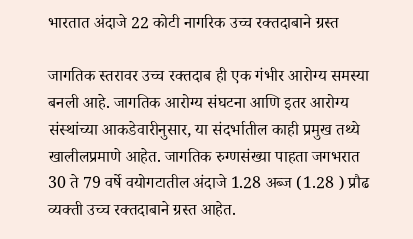भारतात अंदाजे 22 कोटी नागरिक उच्च रक्तदाबाने ग्रस्त

जागतिक स्तरावर उच्च रक्तदाब ही एक गंभीर आरोग्य समस्या बनली आहे. जागतिक आरोग्य संघटना आणि इतर आरोग्य संस्थांच्या आकडेवारीनुसार, या संदर्भातील काही प्रमुख तथ्ये खालीलप्रमाणे आहेत. जागतिक रुग्णसंख्या पाहता जगभरात 30 ते 79 वर्षे वयोगटातील अंदाजे 1.28 अब्ज (1.28 ) प्रौढ व्यक्ती उच्च रक्तदाबाने ग्रस्त आहेत.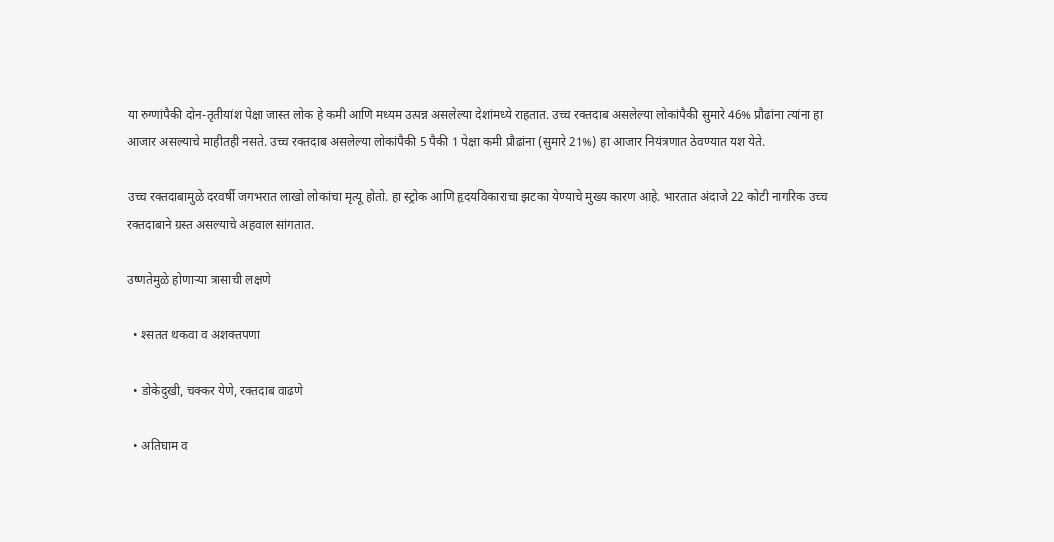या रुग्णांपैकी दोन-तृतीयांश पेक्षा जास्त लोक हे कमी आणि मध्यम उत्पन्न असलेल्या देशांमध्ये राहतात. उच्च रक्तदाब असलेल्या लोकांपैकी सुमारे 46% प्रौढांना त्यांना हा आजार असल्याचे माहीतही नसते. उच्च रक्तदाब असलेल्या लोकांपैकी 5 पैकी 1 पेक्षा कमी प्रौढांना (सुमारे 21%) हा आजार नियंत्रणात ठेवण्यात यश येते.

उच्च रक्तदाबामुळे दरवर्षी जगभरात लाखो लोकांचा मृत्यू होतो. हा स्ट्रोक आणि हृदयविकाराचा झटका येण्याचे मुख्य कारण आहे. भारतात अंदाजे 22 कोटी नागरिक उच्च रक्तदाबाने ग्रस्त असल्याचे अहवाल सांगतात.

उष्णतेमुळे होणाऱ्या त्रासाची लक्षणे

  • श्सतत थकवा व अशक्तपणा

  • डोकेदुखी, चक्कर येणे, रक्तदाब वाढणे

  • अतिघाम व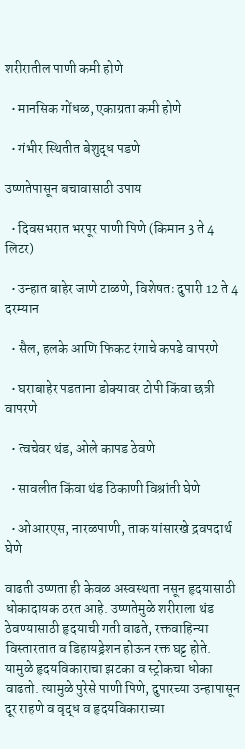शरीरातील पाणी कमी होणे

  • मानसिक गोंधळ, एकाग्रता कमी होणे

  • गंभीर स्थितीत बेशुद्ध पडणे

उष्णतेपासून बचावासाठी उपाय

  • दिवसभरात भरपूर पाणी पिणे (किमान 3 ते 4 लिटर)

  • उन्हात बाहेर जाणे टाळणे, विशेषतः दुपारी 12 ते 4 दरम्यान

  • सैल, हलके आणि फिकट रंगाचे कपडे वापरणे

  • घराबाहेर पडताना डोक्यावर टोपी किंवा छत्री वापरणे

  • त्वचेवर थंड, ओले कापड ठेवणे

  • सावलीत किंवा थंड ठिकाणी विश्रांती घेणे

  • ओआरएस, नारळपाणी, ताक यांसारखे द्रवपदार्थ घेणे

वाढती उष्णता ही केवळ अस्वस्थता नसून हृदयासाठी धोकादायक ठरत आहे. उष्णतेमुळे शरीराला थंड ठेवण्यासाठी हृदयाची गती वाढते, रक्तवाहिन्या विस्तारतात व डिहायड्रेशन होऊन रक्त घट्ट होते. यामुळे हृदयविकाराचा झटका व स्ट्रोकचा धोका वाढतो. त्यामुळे पुरेसे पाणी पिणे, दुपारच्या उन्हापासून दूर राहणे व वृद्ध व हृदयविकाराच्या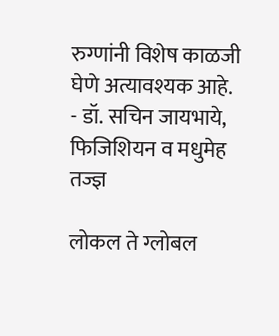रुग्णांनी विशेष काळजी घेणे अत्यावश्यक आहे.
- डॉ. सचिन जायभाये, फिजिशियन व मधुमेह तज्ज्ञ

लोकल ते ग्लोबल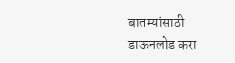बातम्यांसाठी डाऊनलोड करा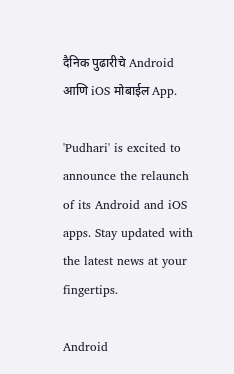दैनिक पुढारीचे Android आणि iOS मोबाईल App.

'Pudhari' is excited to announce the relaunch of its Android and iOS apps. Stay updated with the latest news at your fingertips.

Android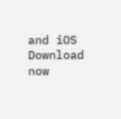and iOS Download now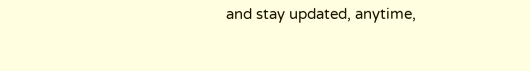and stay updated, anytime,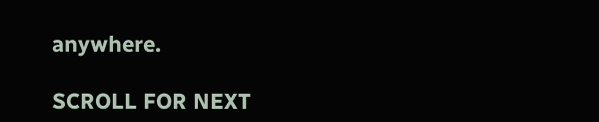anywhere.

SCROLL FOR NEXT